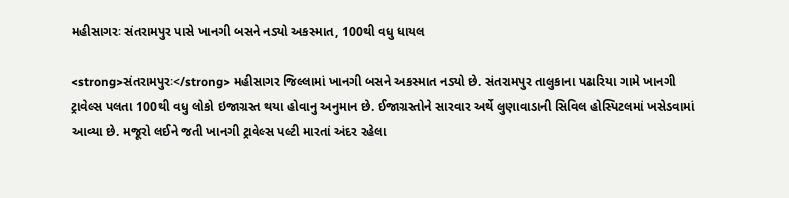મહીસાગરઃ સંતરામપુર પાસે ખાનગી બસને નડ્યો અકસ્માત, 100થી વધુ ધાયલ

<strong>સંતરામપુરઃ</strong> મહીસાગર જિલ્લામાં ખાનગી બસને અકસ્માત નડ્યો છે. સંતરામપુર તાલુકાના પઢારિયા ગામે ખાનગી ટ્રાવેલ્સ પલતા 100થી વધુ લોકો ઇજાગ્રસ્ત થયા હોવાનુ અનુમાન છે. ઈજાગ્રસ્તોને સારવાર અર્થે લુણાવાડાની સિવિલ હોસ્પિટલમાં ખસેડવામાં આવ્યા છે. મજૂરો લઈને જતી ખાનગી ટ્રાવેલ્સ પલ્ટી મારતાં અંદર રહેલા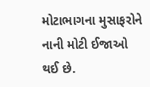મોટાભાગના મુસાફરોને નાની મોટી ઈજાઓ થઈ છે.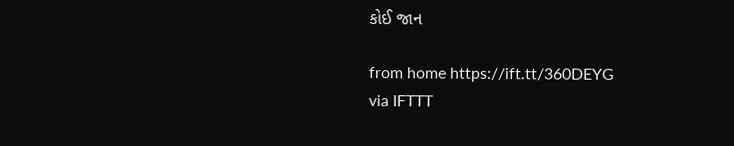કોઈ જાન

from home https://ift.tt/360DEYG
via IFTTT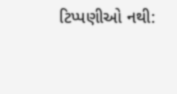ટિપ્પણીઓ નથી: